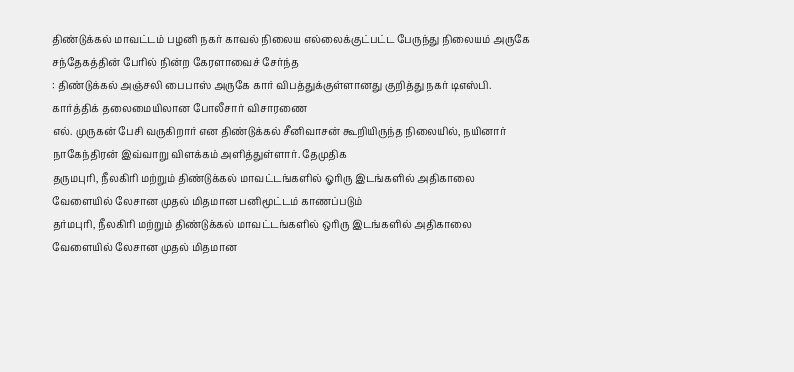திண்டுக்கல் மாவட்டம் பழனி நகர் காவல் நிலைய எல்லைக்குட்பட்ட பேருந்து நிலையம் அருகே சந்தேகத்தின் பேரில் நின்ற கேரளாவைச் சேர்ந்த
: திண்டுக்கல் அஞ்சலி பைபாஸ் அருகே கார் விபத்துக்குள்ளானது குறித்து நகர் டிஎஸ்பி. கார்த்திக் தலைமையிலான போலீசார் விசாரணை
எல். முருகன் பேசி வருகிறார் என திண்டுக்கல் சீனிவாசன் கூறியிருந்த நிலையில், நயினார் நாகேந்திரன் இவ்வாறு விளக்கம் அளித்துள்ளார். தேமுதிக
தருமபுரி, நீலகிரி மற்றும் திண்டுக்கல் மாவட்டங்களில் ஓரிரு இடங்களில் அதிகாலை வேளையில் லேசான முதல் மிதமான பனிமூட்டம் காணப்படும்
தர்மபுரி, நீலகிரி மற்றும் திண்டுக்கல் மாவட்டங்களில் ஒரிரு இடங்களில் அதிகாலை வேளையில் லேசான முதல் மிதமான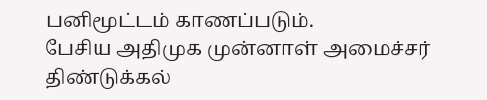பனிமூட்டம் காணப்படும்.
பேசிய அதிமுக முன்னாள் அமைச்சர் திண்டுக்கல்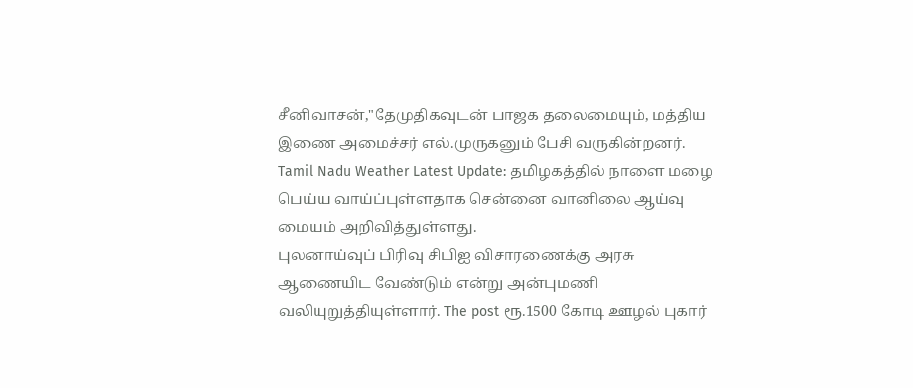சீனிவாசன்,"தேமுதிகவுடன் பாஜக தலைமையும், மத்திய இணை அமைச்சர் எல்.முருகனும் பேசி வருகின்றனர்.
Tamil Nadu Weather Latest Update: தமிழகத்தில் நாளை மழை பெய்ய வாய்ப்புள்ளதாக சென்னை வானிலை ஆய்வு மையம் அறிவித்துள்ளது.
புலனாய்வுப் பிரிவு சிபிஐ விசாரணைக்கு அரசு ஆணையிட வேண்டும் என்று அன்புமணி வலியுறுத்தியுள்ளார். The post ரூ.1500 கோடி ஊழல் புகார்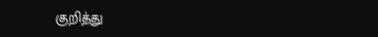குறித்து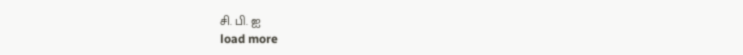சி. பி. ஐ
load more